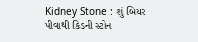Kidney Stone : શું બિયર પીવાથી કિડની સ્ટોન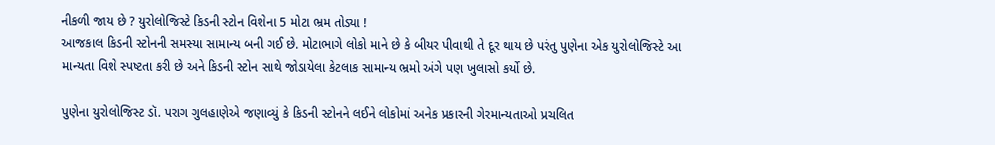નીકળી જાય છે ? યુરોલોજિસ્ટે કિડની સ્ટોન વિશેના 5 મોટા ભ્રમ તોડ્યા !
આજકાલ કિડની સ્ટોનની સમસ્યા સામાન્ય બની ગઈ છે. મોટાભાગે લોકો માને છે કે બીયર પીવાથી તે દૂર થાય છે પરંતુ પુણેના એક યુરોલોજિસ્ટે આ માન્યતા વિશે સ્પષ્ટતા કરી છે અને કિડની સ્ટોન સાથે જોડાયેલા કેટલાક સામાન્ય ભ્રમો અંગે પણ ખુલાસો કર્યો છે.

પુણેના યુરોલોજિસ્ટ ડૉ. પરાગ ગુલહાણેએ જણાવ્યું કે કિડની સ્ટોનને લઈને લોકોમાં અનેક પ્રકારની ગેરમાન્યતાઓ પ્રચલિત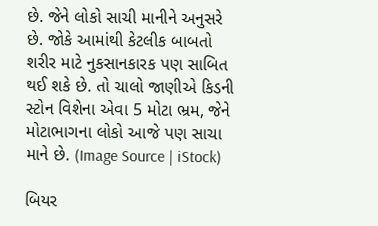છે. જેને લોકો સાચી માનીને અનુસરે છે. જોકે આમાંથી કેટલીક બાબતો શરીર માટે નુકસાનકારક પણ સાબિત થઈ શકે છે. તો ચાલો જાણીએ કિડની સ્ટોન વિશેના એવા 5 મોટા ભ્રમ, જેને મોટાભાગના લોકો આજે પણ સાચા માને છે. (Image Source | iStock)

બિયર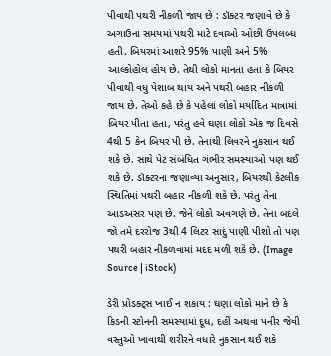પીવાથી પથરી નીકળી જાય છે : ડૉક્ટર જણાવે છે કે અગાઉના સમયમાં પથરી માટે દવાઓ ઓછી ઉપલબ્ધ હતી. બિયરમાં આશરે 95% પાણી અને 5% આલ્કોહોલ હોય છે. તેથી લોકો માનતા હતા કે બિયર પીવાથી વધુ પેશાબ થાય અને પથરી બહાર નીકળી જાય છે. તેઓ કહે છે કે પહેલાં લોકો મર્યાદિત માત્રામાં બિયર પીતા હતા, પરંતુ હવે ઘણા લોકો એક જ દિવસે 4થી 5 કેન બિયર પી છે. તેનાથી લિવરને નુકસાન થઈ શકે છે. સાથે પેટ સંબંધિત ગંભીર સમસ્યાઓ પણ થઈ શકે છે. ડૉક્ટરના જણાવ્યા અનુસાર, બિયરથી કેટલીક સ્થિતિમાં પથરી બહાર નીકળી શકે છે. પરંતુ તેના આડઅસર પણ છે. જેને લોકો અવગણે છે. તેના બદલે જો તમે દરરોજ 3થી 4 લિટર સાદું પાણી પીશો તો પણ પથરી બહાર નીકળવામાં મદદ મળી શકે છે. (Image Source | iStock)

ડેરી પ્રોડક્ટ્સ ખાઈ ન શકાય : ઘણા લોકો માને છે કે કિડની સ્ટોનની સમસ્યામાં દૂધ, દહીં અથવા પનીર જેવી વસ્તુઓ ખાવાથી શરીરને વધારે નુકસાન થઈ શકે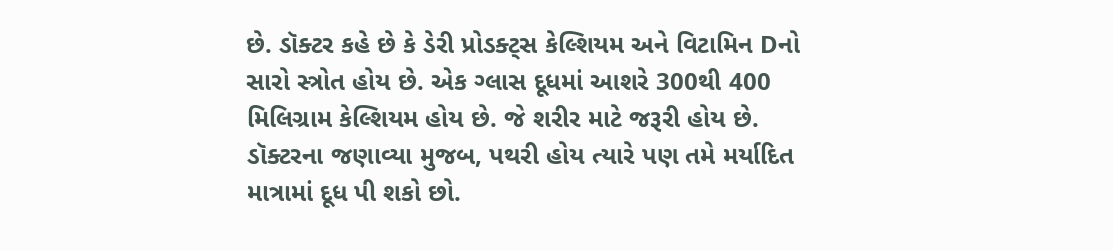છે. ડૉક્ટર કહે છે કે ડેરી પ્રોડક્ટ્સ કેલ્શિયમ અને વિટામિન Dનો સારો સ્ત્રોત હોય છે. એક ગ્લાસ દૂધમાં આશરે 300થી 400 મિલિગ્રામ કેલ્શિયમ હોય છે. જે શરીર માટે જરૂરી હોય છે. ડૉક્ટરના જણાવ્યા મુજબ, પથરી હોય ત્યારે પણ તમે મર્યાદિત માત્રામાં દૂધ પી શકો છો.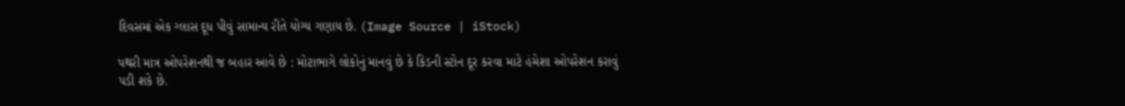દિવસમાં એક ગ્લાસ દૂધ પીવું સામાન્ય રીતે યોગ્ય ગણાય છે. (Image Source | iStock)

પથરી માત્ર ઓપરેશનથી જ બહાર આવે છે : મોટાભાગે લોકોનું માનવું છે કે કિડની સ્ટોન દૂર કરવા માટે હંમેશા ઓપરેશન કરાવું પડી શકે છે.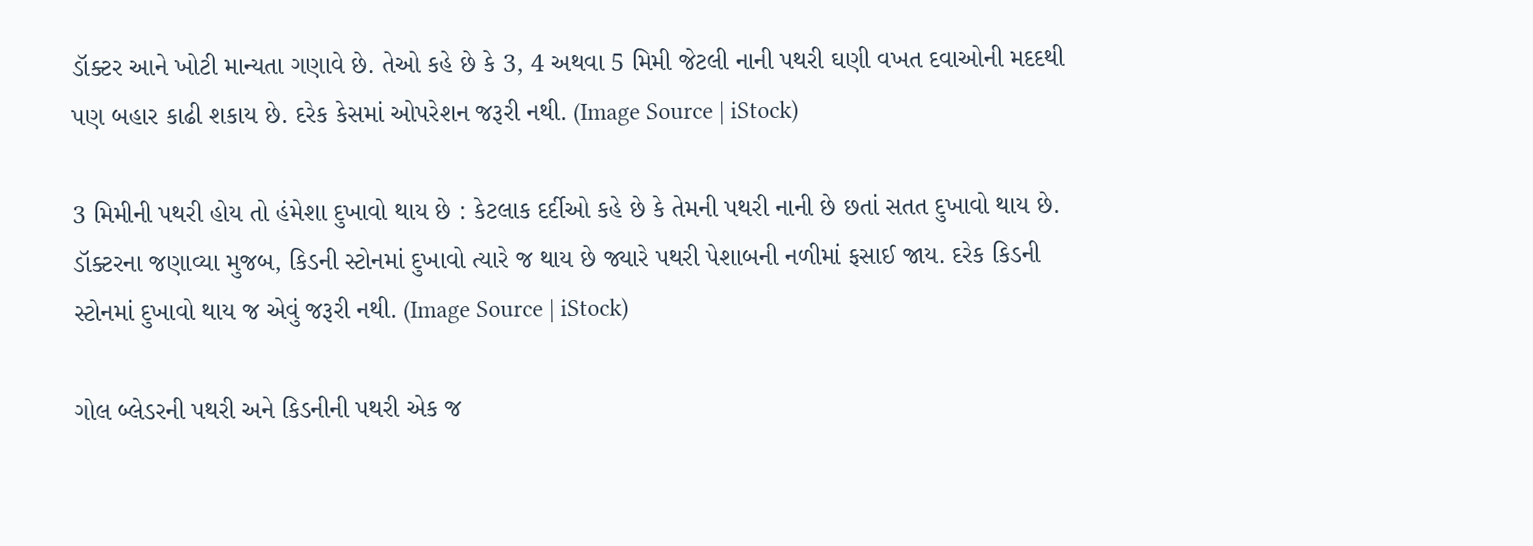ડૉક્ટર આને ખોટી માન્યતા ગણાવે છે. તેઓ કહે છે કે 3, 4 અથવા 5 મિમી જેટલી નાની પથરી ઘણી વખત દવાઓની મદદથી પણ બહાર કાઢી શકાય છે. દરેક કેસમાં ઓપરેશન જરૂરી નથી. (Image Source | iStock)

3 મિમીની પથરી હોય તો હંમેશા દુખાવો થાય છે : કેટલાક દર્દીઓ કહે છે કે તેમની પથરી નાની છે છતાં સતત દુખાવો થાય છે. ડૉક્ટરના જણાવ્યા મુજબ, કિડની સ્ટોનમાં દુખાવો ત્યારે જ થાય છે જ્યારે પથરી પેશાબની નળીમાં ફસાઈ જાય. દરેક કિડની સ્ટોનમાં દુખાવો થાય જ એવું જરૂરી નથી. (Image Source | iStock)

ગોલ બ્લેડરની પથરી અને કિડનીની પથરી એક જ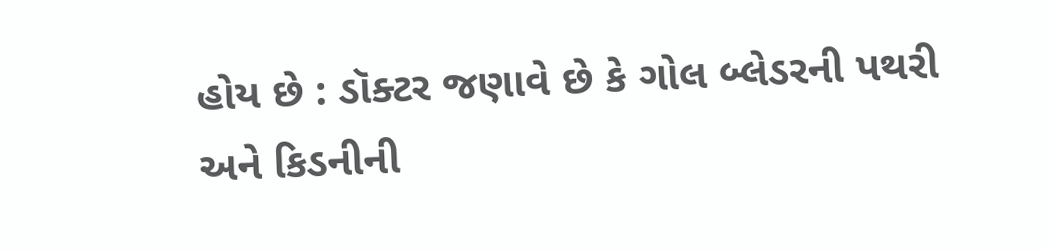હોય છે : ડૉક્ટર જણાવે છે કે ગોલ બ્લેડરની પથરી અને કિડનીની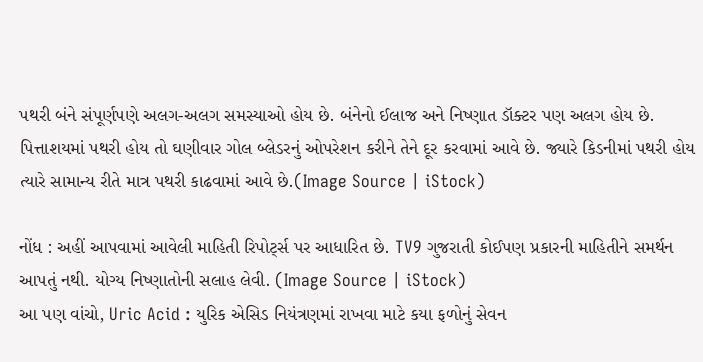પથરી બંને સંપૂર્ણપણે અલગ-અલગ સમસ્યાઓ હોય છે. બંનેનો ઈલાજ અને નિષ્ણાત ડૉક્ટર પણ અલગ હોય છે. પિત્તાશયમાં પથરી હોય તો ઘણીવાર ગોલ બ્લેડરનું ઓપરેશન કરીને તેને દૂર કરવામાં આવે છે. જ્યારે કિડનીમાં પથરી હોય ત્યારે સામાન્ય રીતે માત્ર પથરી કાઢવામાં આવે છે.(Image Source | iStock)

નોંધ : અહીં આપવામાં આવેલી માહિતી રિપોર્ટ્સ પર આધારિત છે. TV9 ગુજરાતી કોઈપણ પ્રકારની માહિતીને સમર્થન આપતું નથી. યોગ્ય નિષ્ણાતોની સલાહ લેવી. (Image Source | iStock)
આ પણ વાંચો, Uric Acid : યુરિક એસિડ નિયંત્રણમાં રાખવા માટે કયા ફળોનું સેવન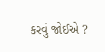કરવું જોઈએ ?